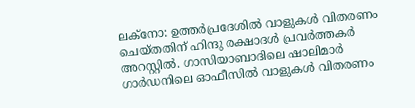ലക്നോ: ഉത്തർപ്രദേശിൽ വാളുകൾ വിതരണം ചെയ്തതിന് ഹിന്ദു രക്ഷാദൾ പ്രവർത്തകർ അറസ്റ്റിൽ. ഗാസിയാബാദിലെ ഷാലിമാർ ഗാർഡനിലെ ഓഫീസിൽ വാളുകൾ വിതരണം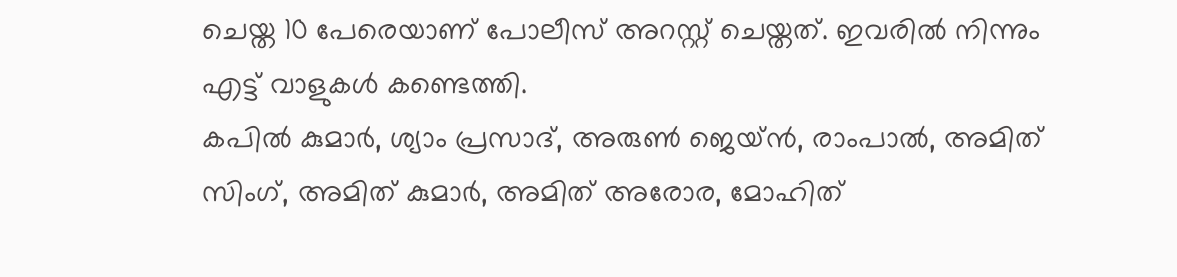ചെയ്ത 10 പേരെയാണ് പോലീസ് അറസ്റ്റ് ചെയ്തത്. ഇവരിൽ നിന്നും എട്ട് വാളുകൾ കണ്ടെത്തി.
കപിൽ കുമാർ, ശ്യാം പ്രസാദ്, അരുൺ ജെയ്ൻ, രാംപാൽ, അമിത് സിംഗ്, അമിത് കുമാർ, അമിത് അരോര, മോഹിത്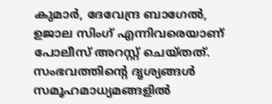കുമാർ, ദേവേന്ദ്ര ബാഗേൽ, ഉജാല സിംഗ് എന്നിവരെയാണ് പോലീസ് അറസ്റ്റ് ചെയ്തത്.
സംഭവത്തിന്റെ ദൃശ്യങ്ങൾ സമൂഹമാധ്യമങ്ങളിൽ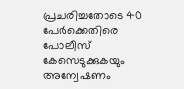പ്രചരിച്ചതോടെ 40 പേർക്കെതിരെ പോലീസ് കേസെടുക്കുകയും അന്വേഷണം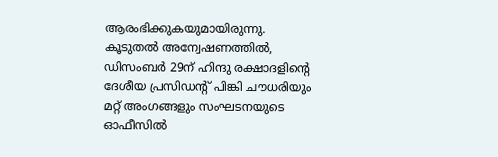ആരംഭിക്കുകയുമായിരുന്നു.
കൂടുതൽ അന്വേഷണത്തിൽ, ഡിസംബർ 29ന് ഹിന്ദു രക്ഷാദളിന്റെ ദേശീയ പ്രസിഡന്റ് പിങ്കി ചൗധരിയും മറ്റ് അംഗങ്ങളും സംഘടനയുടെ ഓഫീസിൽ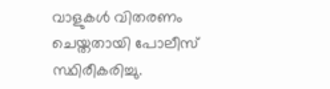വാളുകൾ വിതരണം ചെയ്തതായി പോലീസ് സ്ഥിരീകരിച്ചു.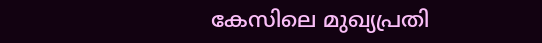കേസിലെ മുഖ്യപ്രതി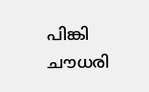പിങ്കി ചൗധരി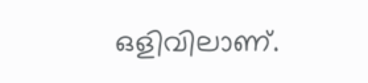ഒളിവിലാണ്.